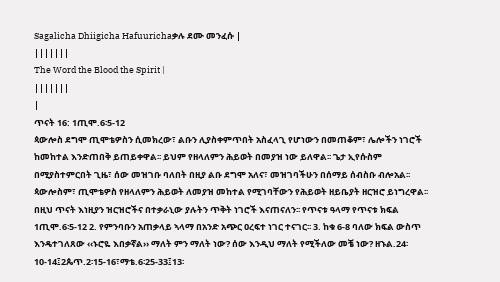Sagalicha Dhiigicha Hafuurichaቃሉ ደሙ መንፈሱ |
|||||||
The Word the Blood the Spirit |
|||||||
|
ጥናት 16: 1ጢሞ.6፡5-12
ጳውሎስ ደግሞ ጢሞቴዎስን ሲመክረው፣ ልቡን ሊያስቀምጥበት አስፈላጊ የሆነውን በመጠቆም፣ ሌሎችን ነገሮች ከመከተል እንድጠበቅ ይጠይቀዋል፡፡ ይህም የዘላለምን ሕይወት በመያዝ ነው ይለዋል፡፡ ጌታ ኢየሱስም በሚያስተምርበት ጊዜ፣ ሰው መዝገቡ ባለበት በዚያ ልቡ ደግሞ አለና፣ መዝገባችሁን በሰማይ ሰብስቡ ብሎአል፡፡ ጳውሎስም፣ ጢሞቴዎስ የዘላለምን ሕይወት ለመያዝ መከተል የሚገባቸውን የሕይወት ዘይቤያት ዘርዝሮ ይነግረዋል፡፡ በዚህ ጥናት እነዚያን ዝርዝሮችና በተቃራኒው ያሉትን ጥቅት ነገሮች እናጠናለን፡፡ የጥናቱ ዓላማ የጥናቱ ክፍል 1ጢሞ.6፡5-12 2. የምንባቡን አጠቃላይ ኣላማ በአንድ አጭር ዐረፍተ ነገር ተናገር፡፡ 3. ከቁ 6-8 ባለው ክፍል ውስጥ እንዴተገለጸው ‹‹ኑሮዬ እበቃኛል›› ማለት ምን ማለት ነው? ሰው እንዲህ ማለት የሚችለው መቼ ነው? ዘኁል.24፡10-14፤2ጴጥ.2፡15-16፣ማቴ.6፡25-33፤13፡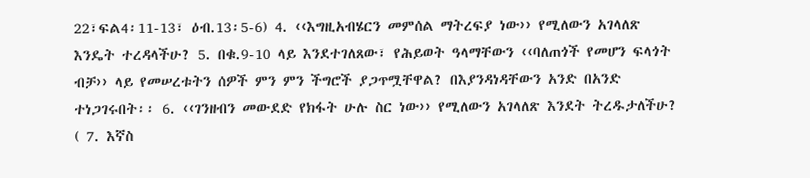22፣ፍል4፡11-13፣ ዕብ.13፡5-6) 4. ‹‹እግዚአብሄርን መምሰል ማትረፍያ ነው›› የሚለውን አገላለጽ እንዴት ተረዳላችሁ? 5. በቁ.9-10 ላይ እንደተገለጸው፣ የሕይወት ዓላማቸውን ‹‹ባለጠጎች የመሆን ፍላጎት ብቻ›› ላይ የመሠረቱትን ሰዎች ምን ምን ችግሮች ያጋጥሟቸዋል? በእያንዳነዳቸውን አንድ በአንድ ተነጋገሩበት፡፡ 6. ‹‹ገንዘብን መውደድ የክፋት ሁሉ ስር ነው›› የሚለውን አገላለጽ እንደት ትረዱታለችሁ? ( 7. እኛስ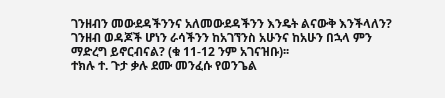ገንዘብን መውደዳችንንና አለመውደዳችንን እንዴት ልናውቅ እንችላለን? ገንዘብ ወዳጆች ሆነን ራሳችንን ከአገኘንስ አሁንና ከአሁን በኋላ ምን ማድረግ ይኖርብናል? (ቁ 11-12 ንም አገናዝቡ)፡፡
ተክሉ ተ. ጉታ ቃሉ ደሙ መንፈሱ የወንጌል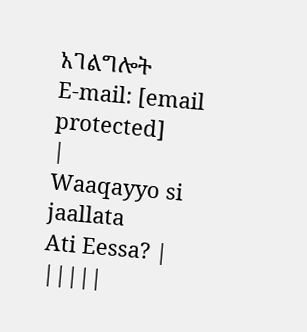አገልግሎት
E-mail: [email protected]
|
Waaqayyo si jaallata
Ati Eessa? |
|||||